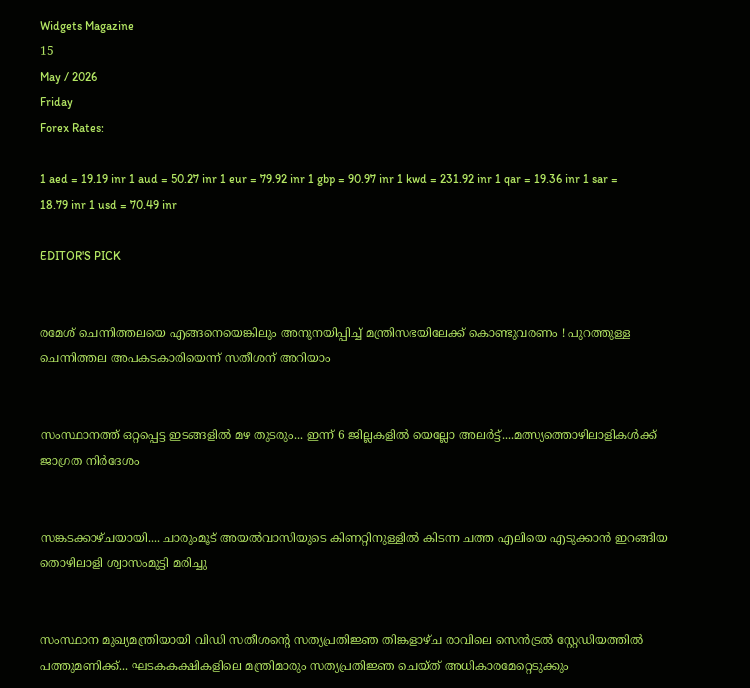Widgets Magazine
15
May / 2026
Friday
Forex Rates:

1 aed = 19.19 inr 1 aud = 50.27 inr 1 eur = 79.92 inr 1 gbp = 90.97 inr 1 kwd = 231.92 inr 1 qar = 19.36 inr 1 sar = 18.79 inr 1 usd = 70.49 inr

EDITOR'S PICK


രമേശ് ചെന്നിത്തലയെ എങ്ങനെയെങ്കിലും അനുനയിപ്പിച്ച് മന്ത്രിസഭയിലേക്ക് കൊണ്ടുവരണം ! പുറത്തുള്ള ചെന്നിത്തല അപകടകാരിയെന്ന് സതീശന് അറിയാം


സംസ്ഥാനത്ത് ഒറ്റപ്പെട്ട ഇടങ്ങളിൽ മഴ തുടരും... ഇന്ന് 6 ജില്ലകളിൽ യെല്ലോ അലർട്ട്....മത്സ്യത്തൊഴിലാളികൾക്ക് ജാഗ്രത നിർദേശം


സങ്കടക്കാഴ്ചയായി.... ചാരുംമൂട് അയൽവാസിയുടെ കിണറ്റിനുള്ളിൽ കിടന്ന ചത്ത എലിയെ എടുക്കാൻ ഇറങ്ങിയ തൊഴിലാളി ശ്വാസംമുട്ടി മരിച്ചു


സംസ്ഥാന മുഖ്യമന്ത്രിയായി വിഡി സതീശന്റെ സത്യപ്രതിജ്ഞ തിങ്കളാഴ്ച രാവിലെ സെൻട്രൽ സ്റ്റേഡിയത്തിൽ പത്തുമണിക്ക്... ഘടകകക്ഷികളിലെ മന്ത്രിമാരും സത്യപ്രതിജ്ഞ ചെയ്ത് അധികാരമേറ്റെടുക്കും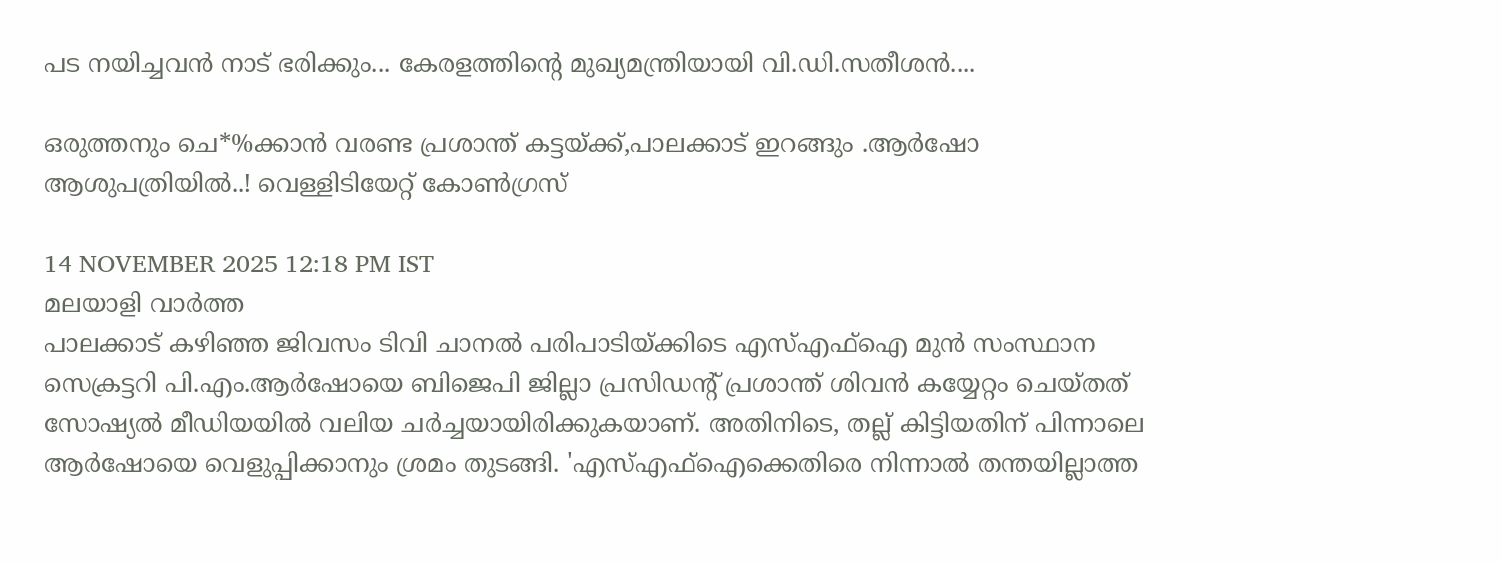പട നയിച്ചവൻ നാട് ഭരിക്കും... കേരളത്തിന്റെ മുഖ്യമന്ത്രിയായി വി.ഡി.സതീശൻ....

ഒരുത്തനും ചെ*%ക്കാൻ വരണ്ട പ്രശാന്ത് കട്ടയ്ക്ക്,പാലക്കാട് ഇറങ്ങും .ആര്‍ഷോ ആശുപത്രിയിൽ..! വെള്ളിടിയേറ്റ് കോൺഗ്രസ്

14 NOVEMBER 2025 12:18 PM IST
മലയാളി വാര്‍ത്ത
പാലക്കാട് കഴിഞ്ഞ ജിവസം ടിവി ചാനല്‍ പരിപാടിയ്ക്കിടെ എസ്എഫ്‌ഐ മുന്‍ സംസ്ഥാന സെക്രട്ടറി പി.എം.ആര്‍ഷോയെ ബിജെപി ജില്ലാ പ്രസിഡന്റ് പ്രശാന്ത് ശിവന്‍ കയ്യേറ്റം ചെയ്തത് സോഷ്യല്‍ മീഡിയയില്‍ വലിയ ചര്‍ച്ചയായിരിക്കുകയാണ്. അതിനിടെ, തല്ല് കിട്ടിയതിന് പിന്നാലെ ആര്‍ഷോയെ വെളുപ്പിക്കാനും ശ്രമം തുടങ്ങി. 'എസ്എഫ്‌ഐക്കെതിരെ നിന്നാല്‍ തന്തയില്ലാത്ത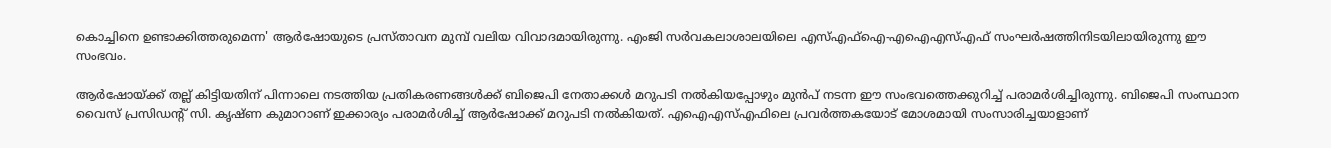കൊച്ചിനെ ഉണ്ടാക്കിത്തരുമെന്ന' ആര്‍ഷോയുടെ പ്രസ്താവന മുമ്പ് വലിയ വിവാദമായിരുന്നു. എംജി സര്‍വകലാശാലയിലെ എസ്എഫ്‌ഐ-എഐഎസ്എഫ് സംഘര്‍ഷത്തിനിടയിലായിരുന്നു ഈ സംഭവം.

ആര്‍ഷോയ്ക്ക് തല്ല് കിട്ടിയതിന് പിന്നാലെ നടത്തിയ പ്രതികരണങ്ങള്‍ക്ക് ബിജെപി നേതാക്കള്‍ മറുപടി നല്‍കിയപ്പോഴും മുന്‍പ് നടന്ന ഈ സംഭവത്തെക്കുറിച്ച് പരാമര്‍ശിച്ചിരുന്നു. ബിജെപി സംസ്ഥാന വൈസ് പ്രസിഡന്റ് സി. കൃഷ്ണ കുമാറാണ് ഇക്കാര്യം പരാമര്‍ശിച്ച് ആര്‍ഷോക്ക് മറുപടി നല്‍കിയത്. എഐഎസ്എഫിലെ പ്രവര്‍ത്തകയോട് മോശമായി സംസാരിച്ചയാളാണ്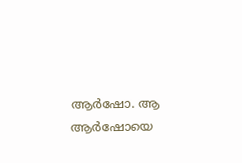ആര്‍ഷോ. ആ ആര്‍ഷോയെ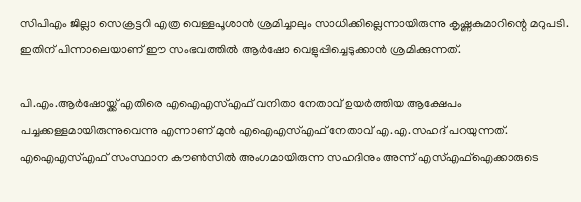സിപിഎം ജില്ലാ സെക്രട്ടറി എത്ര വെള്ളപൂശാന്‍ ശ്രമിച്ചാലും സാധിക്കില്ലെന്നായിരുന്നു കൃഷ്ണകുമാറിന്റെ മറുപടി. ഇതിന് പിന്നാലെയാണ് ഈ സംഭവത്തില്‍ ആര്‍ഷോ വെളുപ്പിച്ചെടുക്കാന്‍ ശ്രമിക്കുന്നത്.

പി.എം.ആര്‍ഷോയ്ക്ക് എതിരെ എഐഎസ്എഫ് വനിതാ നേതാവ് ഉയര്‍ത്തിയ ആക്ഷേപം പച്ചക്കള്ളമായിരുന്നുവെന്നു എന്നാണ് മുന്‍ എഐഎസ്എഫ് നേതാവ് എ.എ.സഹദ് പറയുന്നത്. എഐഎസ്എഫ് സംസ്ഥാന കൗണ്‍സില്‍ അംഗമായിരുന്ന സഹദിനും അന്ന് എസ്എഫ്‌ഐക്കാരുടെ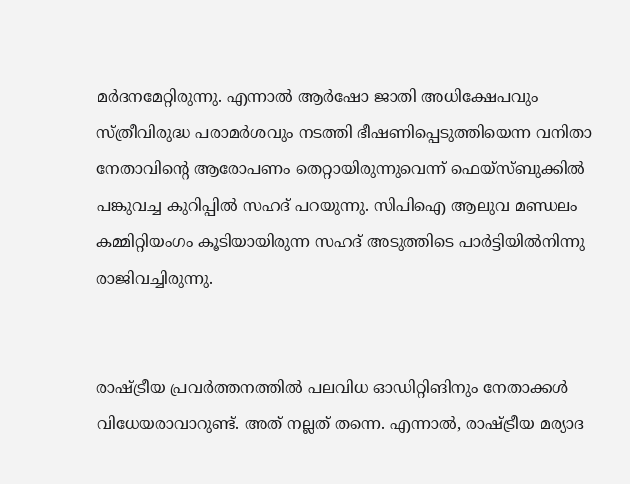മര്‍ദനമേറ്റിരുന്നു. എന്നാല്‍ ആര്‍ഷോ ജാതി അധിക്ഷേപവും സ്ത്രീവിരുദ്ധ പരാമര്‍ശവും നടത്തി ഭീഷണിപ്പെടുത്തിയെന്ന വനിതാ നേതാവിന്റെ ആരോപണം തെറ്റായിരുന്നുവെന്ന് ഫെയ്‌സ്ബുക്കില്‍ പങ്കുവച്ച കുറിപ്പില്‍ സഹദ് പറയുന്നു. സിപിഐ ആലുവ മണ്ഡലം കമ്മിറ്റിയംഗം കൂടിയായിരുന്ന സഹദ് അടുത്തിടെ പാര്‍ട്ടിയില്‍നിന്നു രാജിവച്ചിരുന്നു.


രാഷ്ട്രീയ പ്രവര്‍ത്തനത്തില്‍ പലവിധ ഓഡിറ്റിങിനും നേതാക്കള്‍ വിധേയരാവാറുണ്ട്. അത് നല്ലത് തന്നെ. എന്നാല്‍, രാഷ്ട്രീയ മര്യാദ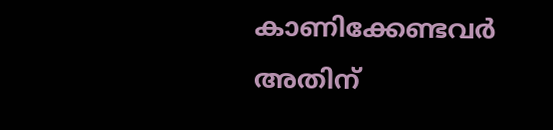കാണിക്കേണ്ടവര്‍ അതിന്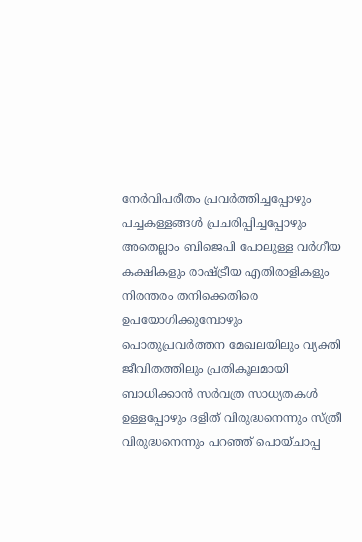നേര്‍വിപരീതം പ്രവര്‍ത്തിച്ചപ്പോഴും പച്ചകള്ളങ്ങള്‍ പ്രചരിപ്പിച്ചപ്പോഴും അതെല്ലാം ബിജെപി പോലുള്ള വര്‍ഗീയ കക്ഷികളും രാഷ്ട്രീയ എതിരാളികളും നിരന്തരം തനിക്കെതിരെ ഉപയോഗിക്കുമ്പോഴും പൊതുപ്രവര്‍ത്തന മേഖലയിലും വ്യക്തി ജീവിതത്തിലും പ്രതികൂലമായി ബാധിക്കാന്‍ സര്‍വത്ര സാധ്യതകള്‍ ഉള്ളപ്പോഴും ദളിത് വിരുദ്ധനെന്നും സ്ത്രീ വിരുദ്ധനെന്നും പറഞ്ഞ് പൊയ്ചാപ്പ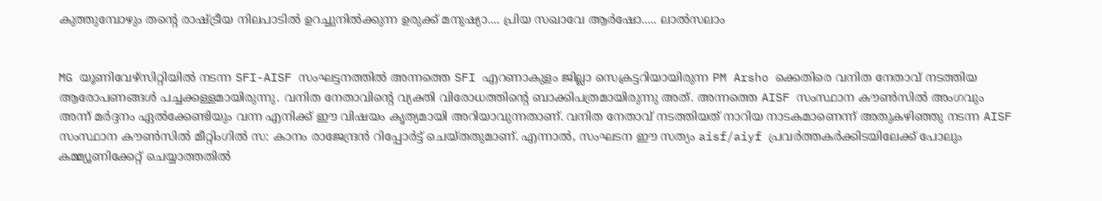കുത്തുമ്പോഴും തന്റെ രാഷ്ട്രീയ നിലപാടില്‍ ഉറച്ചുനില്‍ക്കുന്ന ഉരുക്ക് മനുഷ്യാ.... പ്രിയ സഖാവേ ആര്‍ഷോ..... ലാല്‍സലാം


MG യൂണിവേഴ്‌സിറ്റിയില്‍ നടന്ന SFI-AISF സംഘട്ടനത്തില്‍ അന്നത്തെ SFI എറണാകുളം ജില്ലാ സെക്രട്ടറിയായിരുന്ന PM Arsho ക്കെതിരെ വനിത നേതാവ് നടത്തിയ ആരോപണങ്ങള്‍ പച്ചക്കള്ളമായിരുന്നു. വനിത നേതാവിന്റെ വ്യക്തി വിരോധത്തിന്റെ ബാക്കിപത്രമായിരുന്നു അത്. അന്നത്തെ AISF സംസ്ഥാന കൗണ്‍സില്‍ അംഗവും അന്ന് മര്‍ദ്ദനം ഏല്‍ക്കേണ്ടിയും വന്ന എനിക്ക് ഈ വിഷയം കൃത്യമായി അറിയാവുന്നതാണ്. വനിത നേതാവ് നടത്തിയത് നാറിയ നാടകമാണെന്ന് അതുകഴിഞ്ഞു നടന്ന AISF സംസ്ഥാന കൗണ്‍സില്‍ മീറ്റിംഗില്‍ സ: കാനം രാജേന്ദ്രന്‍ റിപ്പോര്‍ട്ട് ചെയ്തതുമാണ്. എന്നാല്‍, സംഘടന ഈ സത്യം aisf/aiyf പ്രവര്‍ത്തകര്‍ക്കിടയിലേക്ക് പോലും കമ്മ്യൂണിക്കേറ്റ് ചെയ്യാത്തതില്‍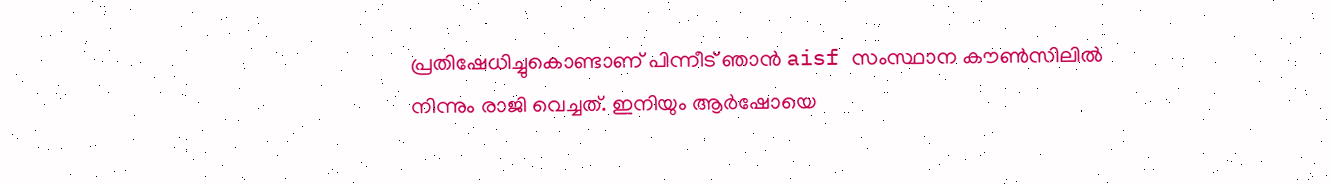പ്രതിഷേധിച്ചുകൊണ്ടാണ് പിന്നീട് ഞാന്‍ aisf സംസ്ഥാന കൗണ്‍സിലില്‍ നിന്നും രാജി വെച്ചത്. ഇനിയും ആര്‍ഷോയെ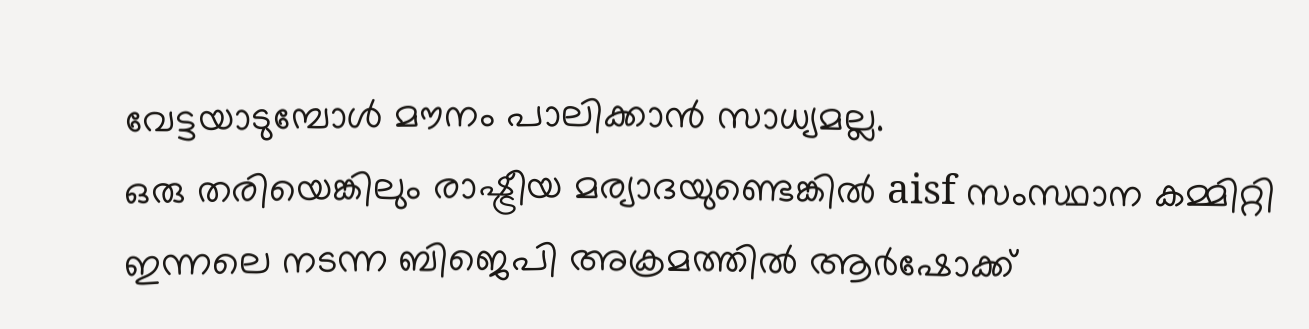വേട്ടയാടുമ്പോള്‍ മൗനം പാലിക്കാന്‍ സാധ്യമല്ല.
ഒരു തരിയെങ്കിലും രാഷ്ട്രീയ മര്യാദയുണ്ടെങ്കില്‍ aisf സംസ്ഥാന കമ്മിറ്റി ഇന്നലെ നടന്ന ബിജെപി അക്രമത്തില്‍ ആര്‍ഷോക്ക്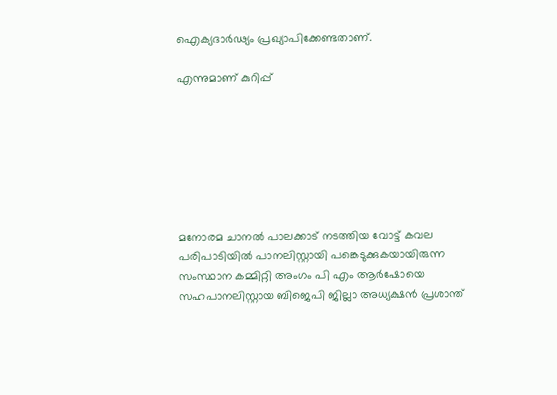ഐക്യദാര്‍ഢ്യം പ്രഖ്യാപിക്കേണ്ടതാണ്.

എന്നുമാണ് കുറിപ്പ്







മനോരമ ചാനല്‍ പാലക്കാട് നടത്തിയ വോട്ട് കവല പരിപാടിയില്‍ പാനലിസ്റ്റായി പങ്കെടുക്കുകയായിരുന്ന സംസ്ഥാന കമ്മിറ്റി അംഗം പി എം ആര്‍ഷോയെ സഹപാനലിസ്റ്റായ ബിജെപി ജില്ലാ അധ്യക്ഷന്‍ പ്രശാന്ത്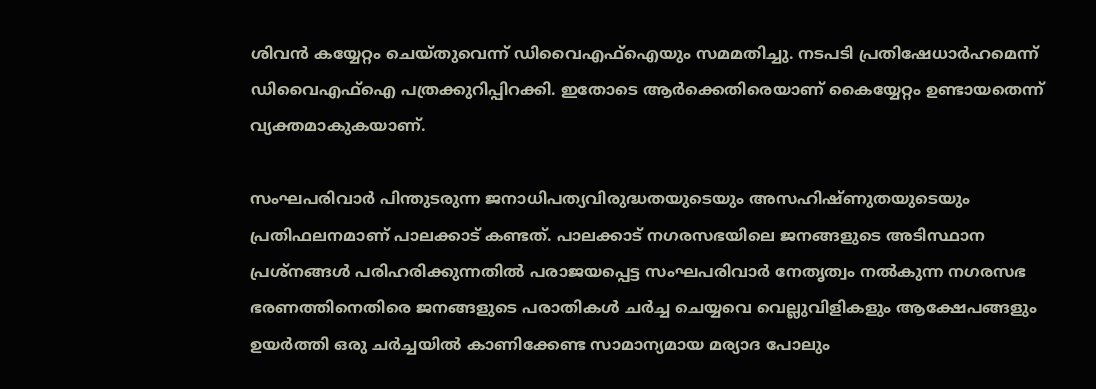ശിവന്‍ കയ്യേറ്റം ചെയ്തുവെന്ന് ഡിവൈഎഫ്‌ഐയും സമമതിച്ചു. നടപടി പ്രതിഷേധാര്‍ഹമെന്ന് ഡിവൈഎഫ്‌ഐ പത്രക്കുറിപ്പിറക്കി. ഇതോടെ ആര്‍ക്കെതിരെയാണ് കൈയ്യേറ്റം ഉണ്ടായതെന്ന് വ്യക്തമാകുകയാണ്.

സംഘപരിവാര്‍ പിന്തുടരുന്ന ജനാധിപത്യവിരുദ്ധതയുടെയും അസഹിഷ്ണുതയുടെയും പ്രതിഫലനമാണ് പാലക്കാട് കണ്ടത്. പാലക്കാട് നഗരസഭയിലെ ജനങ്ങളുടെ അടിസ്ഥാന പ്രശ്‌നങ്ങള്‍ പരിഹരിക്കുന്നതില്‍ പരാജയപ്പെട്ട സംഘപരിവാര്‍ നേതൃത്വം നല്‍കുന്ന നഗരസഭ ഭരണത്തിനെതിരെ ജനങ്ങളുടെ പരാതികള്‍ ചര്‍ച്ച ചെയ്യവെ വെല്ലുവിളികളും ആക്ഷേപങ്ങളും ഉയര്‍ത്തി ഒരു ചര്‍ച്ചയില്‍ കാണിക്കേണ്ട സാമാന്യമായ മര്യാദ പോലും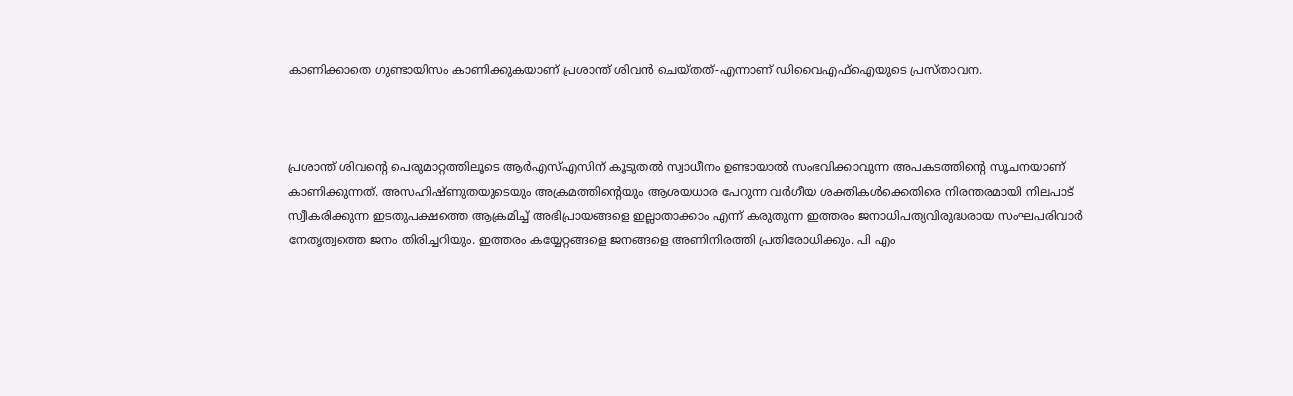കാണിക്കാതെ ഗുണ്ടായിസം കാണിക്കുകയാണ് പ്രശാന്ത് ശിവന്‍ ചെയ്തത്-എന്നാണ് ഡിവൈഎഫ്‌ഐയുടെ പ്രസ്താവന.



പ്രശാന്ത് ശിവന്റെ പെരുമാറ്റത്തിലൂടെ ആര്‍എസ്എസിന് കൂടുതല്‍ സ്വാധീനം ഉണ്ടായാല്‍ സംഭവിക്കാവുന്ന അപകടത്തിന്റെ സൂചനയാണ് കാണിക്കുന്നത്. അസഹിഷ്ണുതയുടെയും അക്രമത്തിന്റെയും ആശയധാര പേറുന്ന വര്‍ഗീയ ശക്തികള്‍ക്കെതിരെ നിരന്തരമായി നിലപാട് സ്വീകരിക്കുന്ന ഇടതുപക്ഷത്തെ ആക്രമിച്ച് അഭിപ്രായങ്ങളെ ഇല്ലാതാക്കാം എന്ന് കരുതുന്ന ഇത്തരം ജനാധിപത്യവിരുദ്ധരായ സംഘപരിവാര്‍ നേതൃത്വത്തെ ജനം തിരിച്ചറിയും. ഇത്തരം കയ്യേറ്റങ്ങളെ ജനങ്ങളെ അണിനിരത്തി പ്രതിരോധിക്കും. പി എം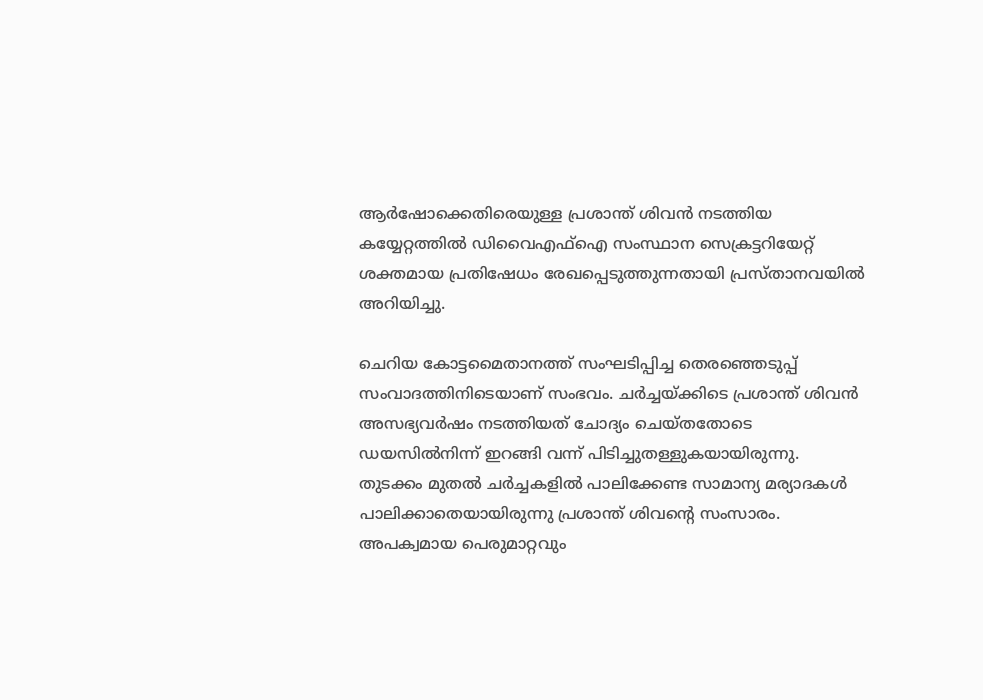ആര്‍ഷോക്കെതിരെയുള്ള പ്രശാന്ത് ശിവന്‍ നടത്തിയ കയ്യേറ്റത്തില്‍ ഡിവൈഎഫ്‌ഐ സംസ്ഥാന സെക്രട്ടറിയേറ്റ് ശക്തമായ പ്രതിഷേധം രേഖപ്പെടുത്തുന്നതായി പ്രസ്താനവയില്‍ അറിയിച്ചു.

ചെറിയ കോട്ടമൈതാനത്ത് സംഘടിപ്പിച്ച തെരഞ്ഞെടുപ്പ് സംവാദത്തിനിടെയാണ് സംഭവം. ചര്‍ച്ചയ്ക്കിടെ പ്രശാന്ത് ശിവന്‍ അസഭ്യവര്‍ഷം നടത്തിയത് ചോദ്യം ചെയ്തതോടെ ഡയസില്‍നിന്ന് ഇറങ്ങി വന്ന് പിടിച്ചുതള്ളുകയായിരുന്നു. തുടക്കം മുതല്‍ ചര്‍ച്ചകളില്‍ പാലിക്കേണ്ട സാമാന്യ മര്യാദകള്‍ പാലിക്കാതെയായിരുന്നു പ്രശാന്ത് ശിവന്റെ സംസാരം. അപക്വമായ പെരുമാറ്റവും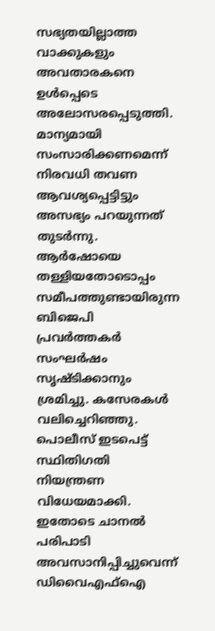സഭ്യതയില്ലാത്ത വാക്കുകളും അവതാരകനെ ഉള്‍പ്പെടെ അലോസരപ്പെടുത്തി. മാന്യമായി സംസാരിക്കണമെന്ന് നിരവധി തവണ ആവശ്യപ്പെട്ടിട്ടും അസഭ്യം പറയുന്നത് തുടര്‍ന്നു. ആര്‍ഷോയെ തള്ളിയതോടൊപ്പം സമീപത്തുണ്ടായിരുന്ന ബിജെപി പ്രവര്‍ത്തകര്‍ സംഘര്‍ഷം സൃഷ്ടിക്കാനും ശ്രമിച്ചു. കസേരകള്‍ വലിച്ചെറിഞ്ഞു. പൊലീസ് ഇടപെട്ട് സ്ഥിതിഗതി നിയന്ത്രണ വിധേയമാക്കി. ഇതോടെ ചാനല്‍ പരിപാടി അവസാനിപ്പിച്ചുവെന്ന് ഡിവൈഎഫ്‌ഐ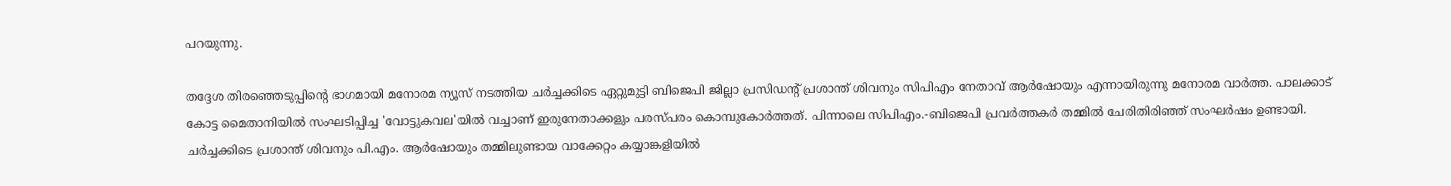പറയുന്നു.

തദ്ദേശ തിരഞ്ഞെടുപ്പിന്റെ ഭാഗമായി മനോരമ ന്യൂസ് നടത്തിയ ചര്‍ച്ചക്കിടെ ഏറ്റുമുട്ടി ബിജെപി ജില്ലാ പ്രസിഡന്റ് പ്രശാന്ത് ശിവനും സിപിഎം നേതാവ് ആര്‍ഷോയും എന്നായിരുന്നു മനോരമ വാര്‍ത്ത. പാലക്കാട് കോട്ട മൈതാനിയില്‍ സംഘടിപ്പിച്ച 'വോട്ടുകവല'യില്‍ വച്ചാണ് ഇരുനേതാക്കളും പരസ്പരം കൊമ്പുകോര്‍ത്തത്. പിന്നാലെ സിപിഎം.-ബിജെപി പ്രവര്‍ത്തകര്‍ തമ്മില്‍ ചേരിതിരിഞ്ഞ് സംഘര്‍ഷം ഉണ്ടായി. ചര്‍ച്ചക്കിടെ പ്രശാന്ത് ശിവനും പി.എം. ആര്‍ഷോയും തമ്മിലുണ്ടായ വാക്കേറ്റം കയ്യാങ്കളിയില്‍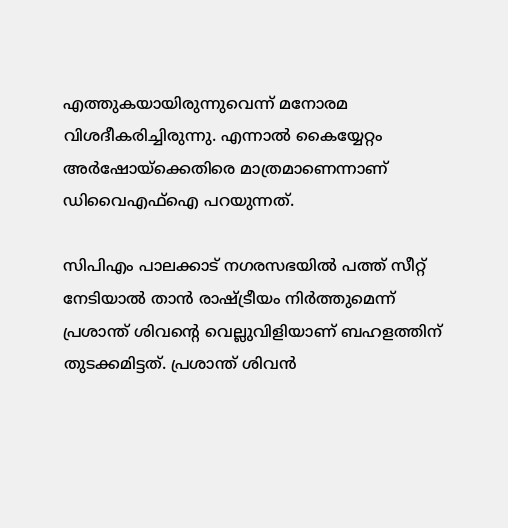എത്തുകയായിരുന്നുവെന്ന് മനോരമ വിശദീകരിച്ചിരുന്നു. എന്നാല്‍ കൈയ്യേറ്റം അര്‍ഷോയ്‌ക്കെതിരെ മാത്രമാണെന്നാണ് ഡിവൈഎഫ്‌ഐ പറയുന്നത്.

സിപിഎം പാലക്കാട് നഗരസഭയില്‍ പത്ത് സീറ്റ് നേടിയാല്‍ താന്‍ രാഷ്ട്രീയം നിര്‍ത്തുമെന്ന് പ്രശാന്ത് ശിവന്റെ വെല്ലുവിളിയാണ് ബഹളത്തിന് തുടക്കമിട്ടത്. പ്രശാന്ത് ശിവന്‍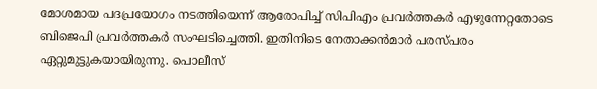മോശമായ പദപ്രയോഗം നടത്തിയെന്ന് ആരോപിച്ച് സിപിഎം പ്രവര്‍ത്തകര്‍ എഴുന്നേറ്റതോടെ ബിജെപി പ്രവര്‍ത്തകര്‍ സംഘടിച്ചെത്തി. ഇതിനിടെ നേതാക്കന്‍മാര്‍ പരസ്പരം ഏറ്റുമുട്ടുകയായിരുന്നു. പൊലീസ്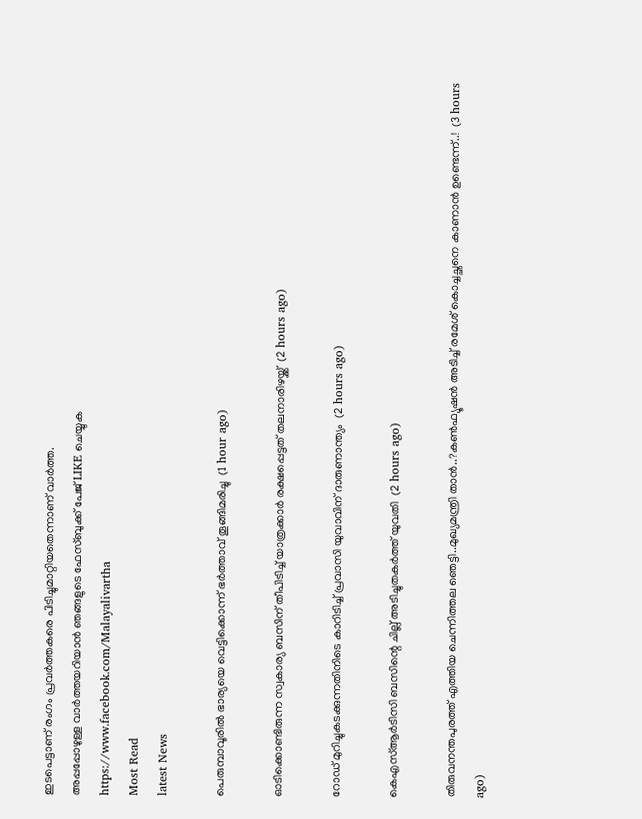ഇടപെട്ടാണ് രംഗം പ്രവര്‍ത്തകരെ പിടിച്ചുമാറ്റിയതെന്നാണ് വാര്‍ത്ത.
അപ്പപ്പോഴുള്ള വാര്‍ത്തയറിയാന്‍ ഞങ്ങളുടെ ഫേസ്‌ബുക്ക്‌ പേജ് LIKE ചെയ്യുക
https://www.facebook.com/Malayalivartha
Most Read
latest News

പെരുമ്പാവൂരില്‍ ഭാര്യയെ വെട്ടിക്കൊന്ന് ഭര്‍ത്താവ് തൂങ്ങിമരിച്ചു  (1 hour ago)

ഓടിക്കൊണ്ടിരുന്ന സ്വകാര്യ ബസിന് തീപിടിച്ച് യാത്രക്കാര്‍ രക്ഷപ്പെട്ടത് തലനാരിഴയ്ക്ക്  (2 hours ago)

റോഡ് മുറിച്ചുകടക്കുന്നതിനിടെ കാറിടിച്ച് പ്രവാസി യുവാവിന് ദാരുണാന്ത്യം  (2 hours ago)

കെഎസ്ആര്‍ടിസി ബസിന്റെ ചില്ല് അടിച്ചുതകര്‍ത്ത് യുവതി  (2 hours ago)

തിരുവനന്തപുരത്ത് എത്തിയ ചെന്നിത്തല ഞെട്ടി..മുഖ്യമന്ത്രി താൻ..?കൺഫ്യൂഷൻ അടിച്ച് രമേശ് കൊച്ചച്ഛനെ കാണാൻ ഉണ്ടെന്ന്..!  (3 hours ago)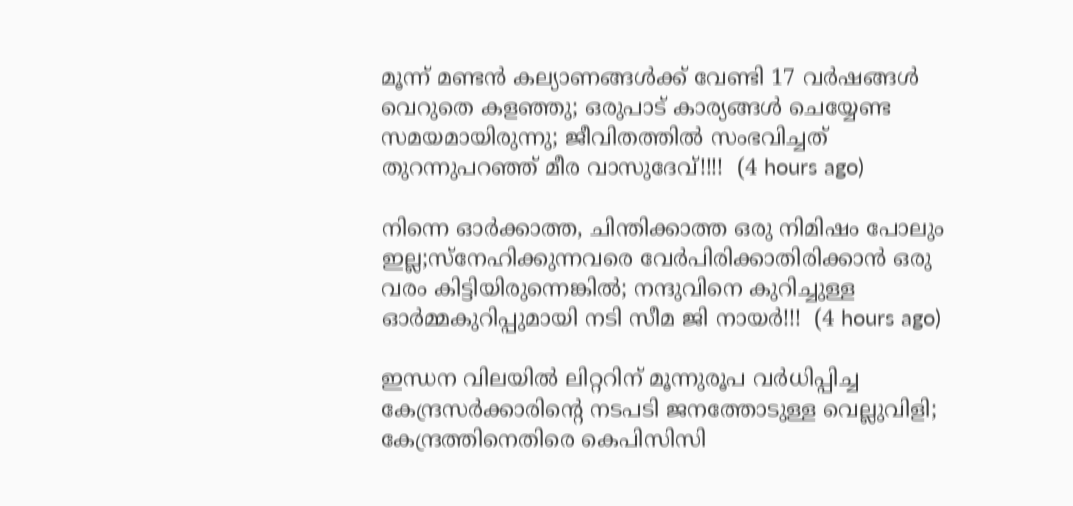മൂന്ന് മണ്ടന്‍ കല്യാണങ്ങള്‍ക്ക് വേണ്ടി 17 വര്‍ഷങ്ങള്‍ വെറുതെ കളഞ്ഞു; ഒരുപാട് കാര്യങ്ങള്‍ ചെയ്യേണ്ട സമയമായിരുന്നു; ജീവിതത്തിൽ സംഭവിച്ചത് തുറന്നുപറഞ്ഞ് മീര വാസുദേവ്!!!!  (4 hours ago)

നിന്നെ ഓർക്കാത്ത, ചിന്തിക്കാത്ത ഒരു നിമിഷം പോലും ഇല്ല;സ്നേഹിക്കുന്നവരെ വേർപിരിക്കാതിരിക്കാൻ ഒരു വരം കിട്ടിയിരുന്നെങ്കിൽ; നന്ദുവിനെ കുറിച്ചുള്ള ഓർമ്മകുറിപ്പുമായി നടി സീമ ജി നായർ!!!  (4 hours ago)

ഇന്ധന വിലയില്‍ ലിറ്ററിന് മൂന്നുരൂപ വര്‍ധിപ്പിച്ച കേന്ദ്രസര്‍ക്കാരിന്റെ നടപടി ജനത്തോടുള്ള വെല്ലുവിളി; കേന്ദ്രത്തിനെതിരെ കെപിസിസി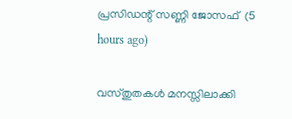പ്രസിഡന്റ് സണ്ണി ജോസഫ്  (5 hours ago)

വസ്തുതകൾ മനസ്സിലാക്കി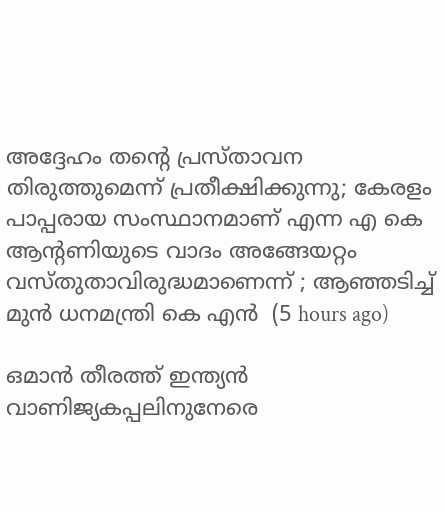അദ്ദേഹം തന്റെ പ്രസ്താവന തിരുത്തുമെന്ന് പ്രതീക്ഷിക്കുന്നു; കേരളം പാപ്പരായ സംസ്ഥാനമാണ് എന്ന എ കെ ആന്റണിയുടെ വാദം അങ്ങേയറ്റം വസ്തുതാവിരുദ്ധമാണെന്ന് ; ആഞ്ഞടിച്ച് മുൻ ധനമന്ത്രി കെ എൻ  (5 hours ago)

ഒമാൻ തീരത്ത് ഇന്ത്യൻ വാണിജ്യകപ്പലിനുനേരെ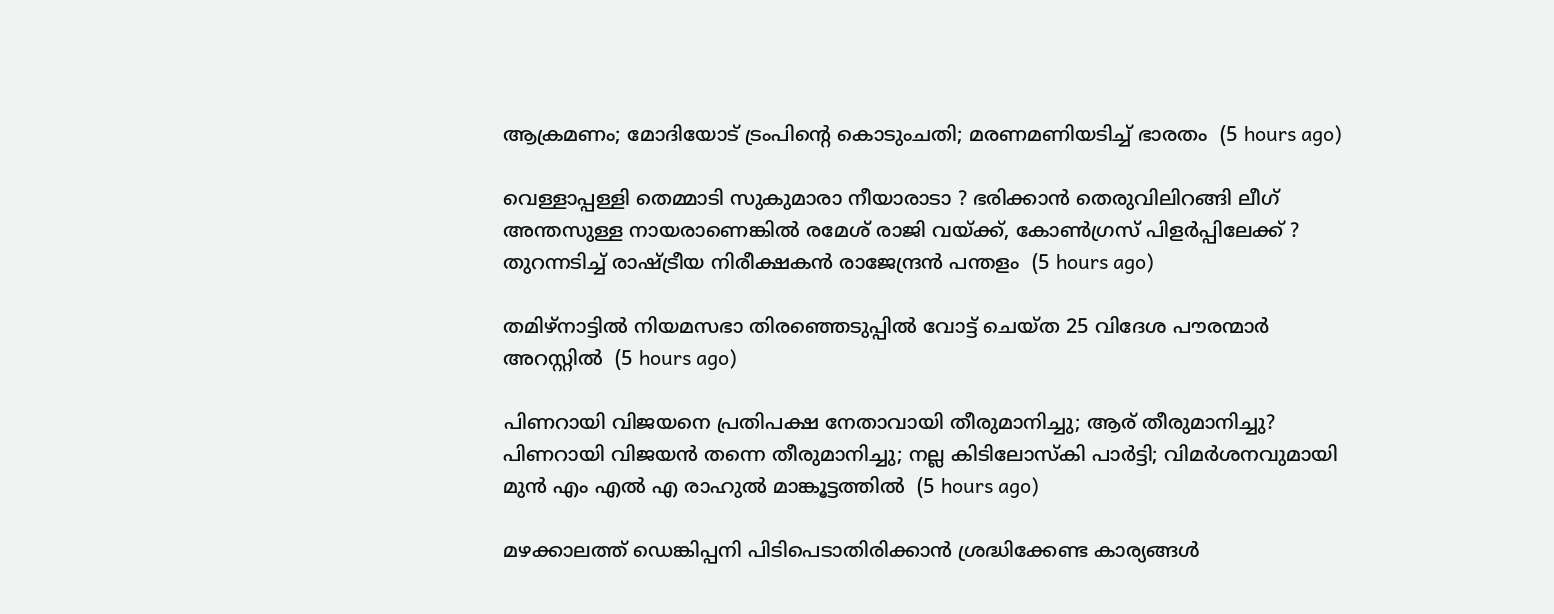ആക്രമണം; മോദിയോട് ട്രംപിന്റെ കൊടുംചതി; മരണമണിയടിച്ച് ഭാരതം  (5 hours ago)

വെള്ളാപ്പള്ളി തെമ്മാടി സുകുമാരാ നീയാരാടാ ? ഭരിക്കാൻ തെരുവിലിറങ്ങി ലീഗ് അന്തസുള്ള നായരാണെങ്കിൽ രമേശ് രാജി വയ്ക്ക്, കോൺഗ്രസ് പിളർപ്പിലേക്ക് ? തുറന്നടിച്ച് രാഷ്ട്രീയ നിരീക്ഷകൻ രാജേന്ദ്രൻ പന്തളം  (5 hours ago)

തമിഴ്‌നാട്ടില്‍ നിയമസഭാ തിരഞ്ഞെടുപ്പില്‍ വോട്ട് ചെയ്ത 25 വിദേശ പൗരന്മാര്‍ അറസ്റ്റില്‍  (5 hours ago)

പിണറായി വിജയനെ പ്രതിപക്ഷ നേതാവായി തീരുമാനിച്ചു; ആര് തീരുമാനിച്ചു? പിണറായി വിജയൻ തന്നെ തീരുമാനിച്ചു; നല്ല കിടിലോസ്കി പാർട്ടി; വിമർശനവുമായി മുൻ എം എൽ എ രാഹുൽ മാങ്കൂട്ടത്തിൽ  (5 hours ago)

മഴക്കാലത്ത് ഡെങ്കിപ്പനി പിടിപെടാതിരിക്കാന്‍ ശ്രദ്ധിക്കേണ്ട കാര്യങ്ങള്‍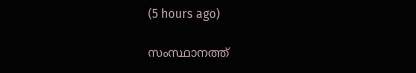(5 hours ago)

സംസ്ഥാനത്ത്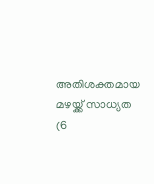അതിശക്തമായ മഴയ്ക്ക് സാധ്യത  (6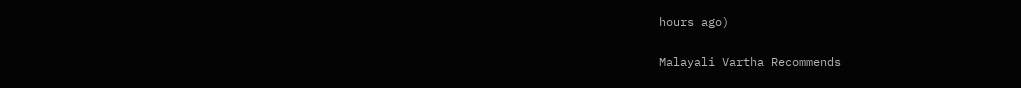hours ago)

Malayali Vartha Recommends